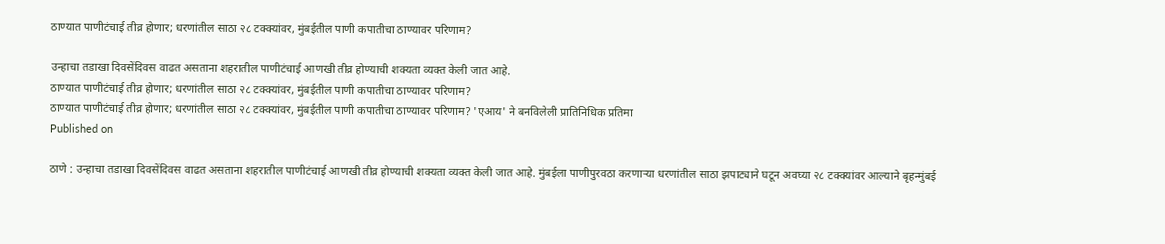ठाण्यात पाणीटंचाई तीव्र होणार; धरणांतील साठा २८ टक्क्यांवर, मुंबईतील पाणी कपातीचा ठाण्यावर परिणाम?

उन्हाचा तडाखा दिवसेंदिवस वाढत असताना शहरातील पाणीटंचाई आणखी तीव्र होण्याची शक्यता व्यक्त केली जात आहे.
ठाण्यात पाणीटंचाई तीव्र होणार; धरणांतील साठा २८ टक्क्यांवर, मुंबईतील पाणी कपातीचा ठाण्यावर परिणाम?
ठाण्यात पाणीटंचाई तीव्र होणार; धरणांतील साठा २८ टक्क्यांवर, मुंबईतील पाणी कपातीचा ठाण्यावर परिणाम? 'एआय' ने बनविलेली प्रातिनिधिक प्रतिमा
Published on

ठाणे : उन्हाचा तडाखा दिवसेंदिवस वाढत असताना शहरातील पाणीटंचाई आणखी तीव्र होण्याची शक्यता व्यक्त केली जात आहे. मुंबईला पाणीपुरवठा करणाऱ्या धरणांतील साठा झपाट्याने घटून अवघ्या २८ टक्क्यांवर आल्याने बृहन्मुंबई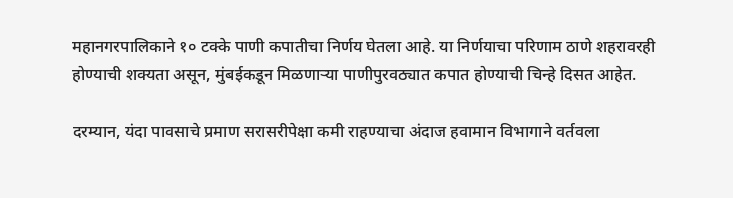महानगरपालिकाने १० टक्के पाणी कपातीचा निर्णय घेतला आहे. या निर्णयाचा परिणाम ठाणे शहरावरही होण्याची शक्यता असून, मुंबईकडून मिळणाऱ्या पाणीपुरवठ्यात कपात होण्याची चिन्हे दिसत आहेत.

दरम्यान, यंदा पावसाचे प्रमाण सरासरीपेक्षा कमी राहण्याचा अंदाज हवामान विभागाने वर्तवला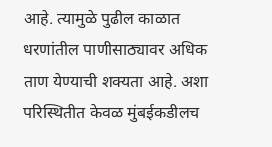आहे. त्यामुळे पुढील काळात धरणांतील पाणीसाठ्यावर अधिक ताण येण्याची शक्यता आहे. अशा परिस्थितीत केवळ मुंबईकडीलच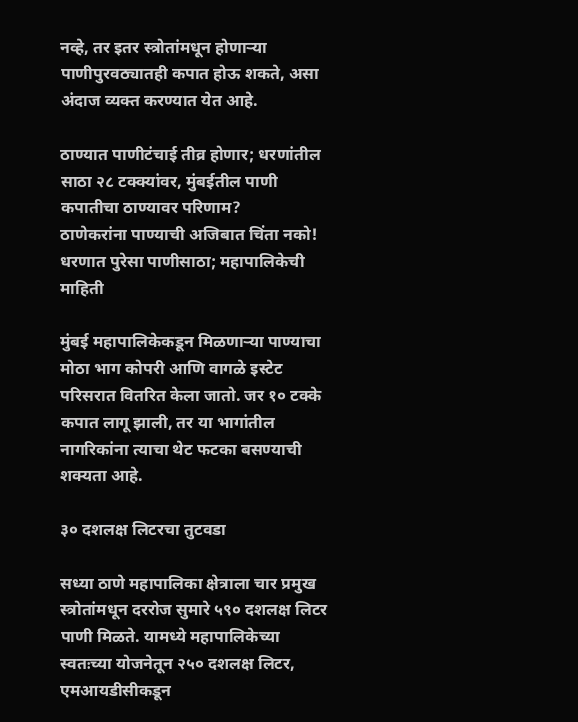नव्हे, तर इतर स्त्रोतांमधून होणाऱ्या पाणीपुरवठ्यातही कपात होऊ शकते, असा अंदाज व्यक्त करण्यात येत आहे.

ठाण्यात पाणीटंचाई तीव्र होणार; धरणांतील साठा २८ टक्क्यांवर, मुंबईतील पाणी कपातीचा ठाण्यावर परिणाम?
ठाणेकरांना पाण्याची अजिबात चिंता नको! धरणात पुरेसा पाणीसाठा; महापालिकेची माहिती

मुंबई महापालिकेकडून मिळणाऱ्या पाण्याचा मोठा भाग कोपरी आणि वागळे इस्टेट परिसरात वितरित केला जातो. जर १० टक्के कपात लागू झाली, तर या भागांतील नागरिकांना त्याचा थेट फटका बसण्याची शक्यता आहे.

३० दशलक्ष लिटरचा तुटवडा

सध्या ठाणे महापालिका क्षेत्राला चार प्रमुख स्त्रोतांमधून दररोज सुमारे ५९० दशलक्ष लिटर पाणी मिळते. यामध्ये महापालिकेच्या स्वतःच्या योजनेतून २५० दशलक्ष लिटर, एमआयडीसीकडून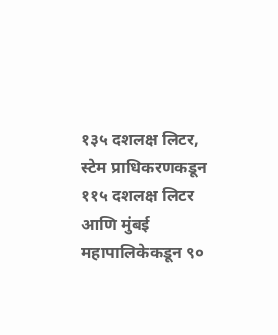१३५ दशलक्ष लिटर, स्टेम प्राधिकरणकडून ११५ दशलक्ष लिटर आणि मुंबई महापालिकेकडून ९०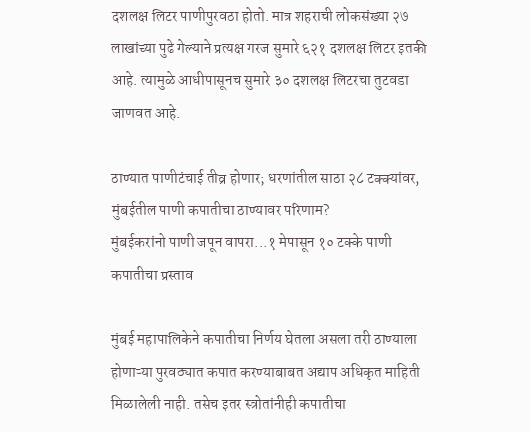दशलक्ष लिटर पाणीपुरवठा होतो. मात्र शहराची लोकसंख्या २७ लाखांच्या पुढे गेल्याने प्रत्यक्ष गरज सुमारे ६२१ दशलक्ष लिटर इतकी आहे. त्यामुळे आधीपासूनच सुमारे ३० दशलक्ष लिटरचा तुटवडा जाणवत आहे.

ठाण्यात पाणीटंचाई तीव्र होणार; धरणांतील साठा २८ टक्क्यांवर, मुंबईतील पाणी कपातीचा ठाण्यावर परिणाम?
मुंबईकरांनो पाणी जपून वापरा...१ मेपासून १० टक्के पाणी कपातीचा प्रस्ताव

मुंबई महापालिकेने कपातीचा निर्णय घेतला असला तरी ठाण्याला होणाऱ्या पुरवठ्यात कपात करण्याबाबत अद्याप अधिकृत माहिती मिळालेली नाही. तसेच इतर स्त्रोतांनीही कपातीचा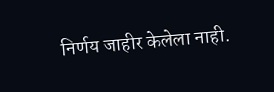निर्णय जाहीर केलेला नाही.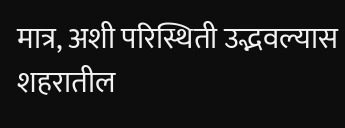मात्र, अशी परिस्थिती उद्भवल्यास शहरातील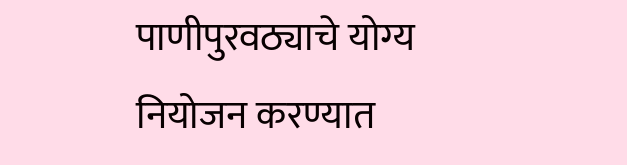पाणीपुरवठ्याचे योग्य नियोजन करण्यात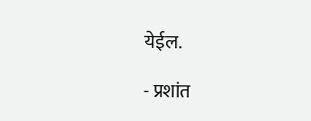येईल.

- प्रशांत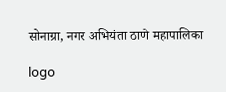सोनाग्रा, नगर अभियंता ठाणे महापालिका

logo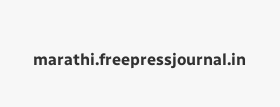marathi.freepressjournal.in